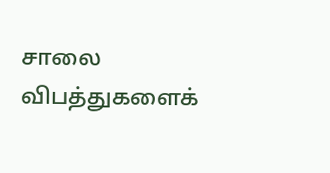சாலை விபத்துகளைக்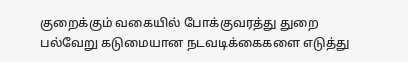குறைக்கும் வகையில் போக்குவரத்து துறை பல்வேறு கடுமையான நடவடிக்கைகளை எடுத்து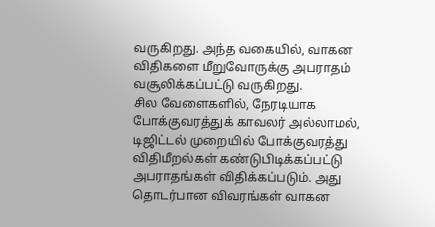வருகிறது. அந்த வகையில், வாகன விதிகளை மீறுவோருக்கு அபராதம் வசூலிக்கப்பட்டு வருகிறது.
சில வேளைகளில், நேரடியாக போக்குவரத்துக் காவலர் அல்லாமல், டிஜிட்டல் முறையில் போக்குவரத்து விதிமீறல்கள் கண்டுபிடிக்கப்பட்டு அபராதங்கள் விதிக்கப்படும். அது தொடர்பான விவரங்கள் வாகன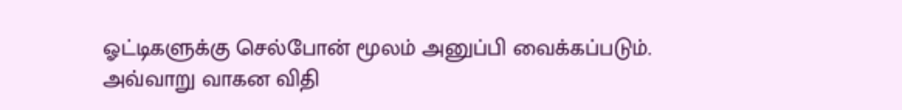ஓட்டிகளுக்கு செல்போன் மூலம் அனுப்பி வைக்கப்படும்.
அவ்வாறு வாகன விதி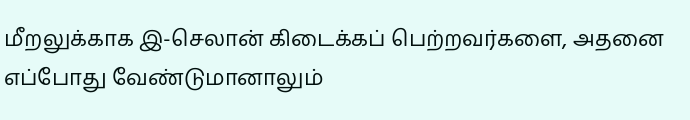மீறலுக்காக இ-செலான் கிடைக்கப் பெற்றவர்களை, அதனை எப்போது வேண்டுமானாலும்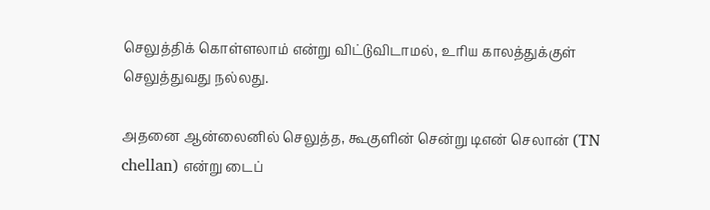செலுத்திக் கொள்ளலாம் என்று விட்டுவிடாமல், உரிய காலத்துக்குள் செலுத்துவது நல்லது.

அதனை ஆன்லைனில் செலுத்த, கூகுளின் சென்று டிஎன் செலான் (TN chellan) என்று டைப்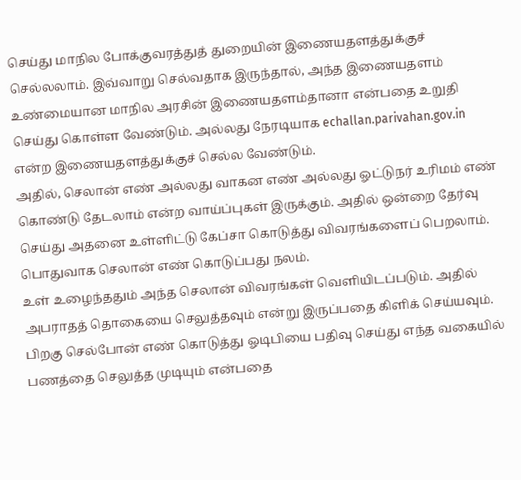செய்து மாநில போக்குவரத்துத் துறையின் இணையதளத்துக்குச் செல்லலாம். இவ்வாறு செல்வதாக இருந்தால், அந்த இணையதளம் உண்மையான மாநில அரசின் இணையதளம்தானா என்பதை உறுதி செய்து கொள்ள வேண்டும். அல்லது நேரடியாக echallan.parivahan.gov.in என்ற இணையதளத்துக்குச் செல்ல வேண்டும்.
அதில், செலான் எண் அல்லது வாகன எண் அல்லது ஓட்டுநர் உரிமம் எண் கொண்டு தேடலாம் என்ற வாய்ப்புகள் இருக்கும். அதில் ஒன்றை தேர்வு செய்து அதனை உள்ளிட்டு கேப்சா கொடுத்து விவரங்களைப் பெறலாம். பொதுவாக செலான் எண் கொடுப்பது நலம்.
உள் உழைந்ததும் அந்த செலான் விவரங்கள் வெளியிடப்படும். அதில் அபராதத் தொகையை செலுத்தவும் என்று இருப்பதை கிளிக் செய்யவும்.
பிறகு செல்போன் எண் கொடுத்து ஓடிபியை பதிவு செய்து எந்த வகையில் பணத்தை செலுத்த முடியும் என்பதை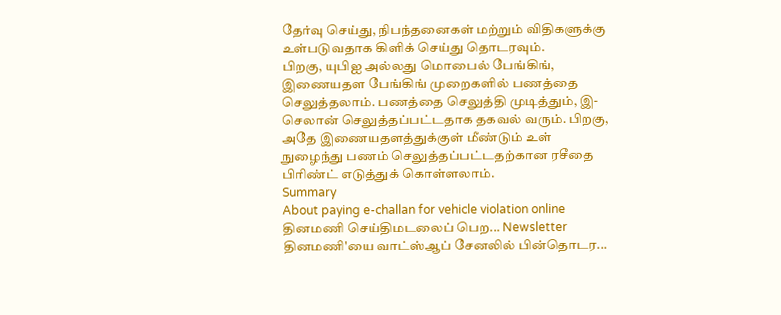தேர்வு செய்து, நிபந்தனைகள் மற்றும் விதிகளுக்கு உள்படுவதாக கிளிக் செய்து தொடரவும்.
பிறகு, யுபிஐ அல்லது மொபைல் பேங்கிங், இணையதள பேங்கிங் முறைகளில் பணத்தை செலுத்தலாம். பணத்தை செலுத்தி முடித்தும், இ-செலான் செலுத்தப்பட்டதாக தகவல் வரும். பிறகு, அதே இணையதளத்துக்குள் மீண்டும் உள் நுழைந்து பணம் செலுத்தப்பட்டதற்கான ரசீதை பிரிண்ட் எடுத்துக் கொள்ளலாம்.
Summary
About paying e-challan for vehicle violation online
தினமணி செய்திமடலைப் பெற... Newsletter
தினமணி'யை வாட்ஸ்ஆப் சேனலில் பின்தொடர...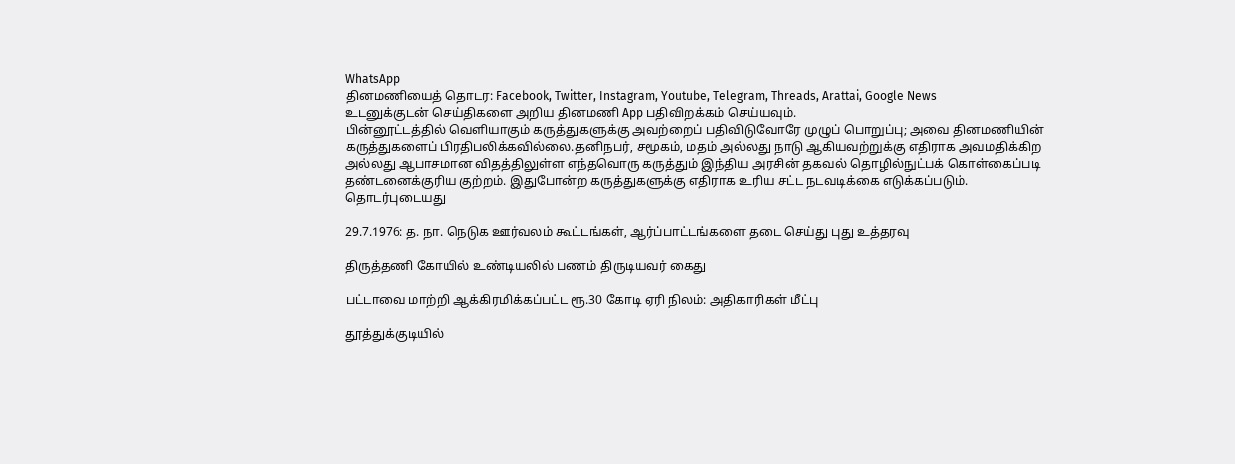WhatsApp
தினமணியைத் தொடர: Facebook, Twitter, Instagram, Youtube, Telegram, Threads, Arattai, Google News
உடனுக்குடன் செய்திகளை அறிய தினமணி App பதிவிறக்கம் செய்யவும்.
பின்னூட்டத்தில் வெளியாகும் கருத்துகளுக்கு அவற்றைப் பதிவிடுவோரே முழுப் பொறுப்பு; அவை தினமணியின் கருத்துகளைப் பிரதிபலிக்கவில்லை.தனிநபர், சமூகம், மதம் அல்லது நாடு ஆகியவற்றுக்கு எதிராக அவமதிக்கிற அல்லது ஆபாசமான விதத்திலுள்ள எந்தவொரு கருத்தும் இந்திய அரசின் தகவல் தொழில்நுட்பக் கொள்கைப்படி தண்டனைக்குரிய குற்றம். இதுபோன்ற கருத்துகளுக்கு எதிராக உரிய சட்ட நடவடிக்கை எடுக்கப்படும்.
தொடர்புடையது

29.7.1976: த. நா. நெடுக ஊர்வலம் கூட்டங்கள், ஆர்ப்பாட்டங்களை தடை செய்து புது உத்தரவு

திருத்தணி கோயில் உண்டியலில் பணம் திருடியவர் கைது

பட்டாவை மாற்றி ஆக்கிரமிக்கப்பட்ட ரூ.30 கோடி ஏரி நிலம்: அதிகாரிகள் மீட்பு

தூத்துக்குடியில்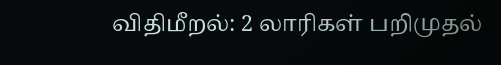விதிமீறல்: 2 லாரிகள் பறிமுதல்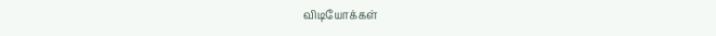விடியோக்கள்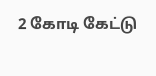2 கோடி கேட்டு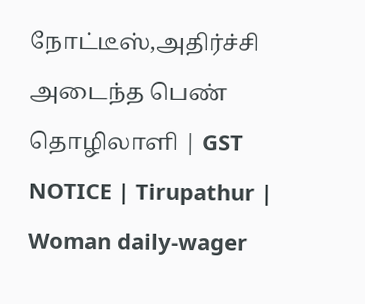நோட்டீஸ்,அதிர்ச்சி அடைந்த பெண் தொழிலாளி | GST NOTICE | Tirupathur | Woman daily-wager